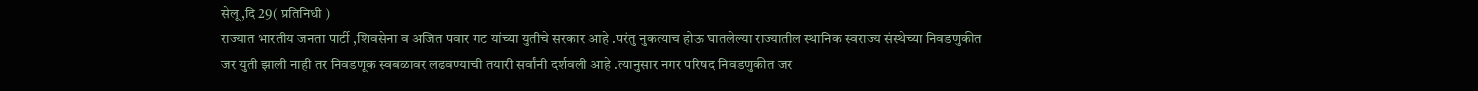सेलू,दि 29( प्रतिनिधी )
राज्यात भारतीय जनता पार्टी ,शिवसेना व अजित पवार गट यांच्या युतीचे सरकार आहे .परंतु नुकत्याच होऊ घातलेल्या राज्यातील स्थानिक स्वराज्य संस्थेच्या निवडणुकीत जर युती झाली नाही तर निवडणूक स्वबळावर लढवण्याची तयारी सर्वांनी दर्शवली आहे .त्यानुसार नगर परिषद निवडणुकीत जर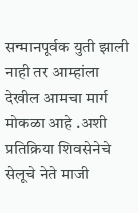सन्मानपूर्वक युती झाली नाही तर आम्हांला देखील आमचा मार्ग मोकळा आहे .अशी प्रतिक्रिया शिवसेनेचे सेलूचे नेते माजी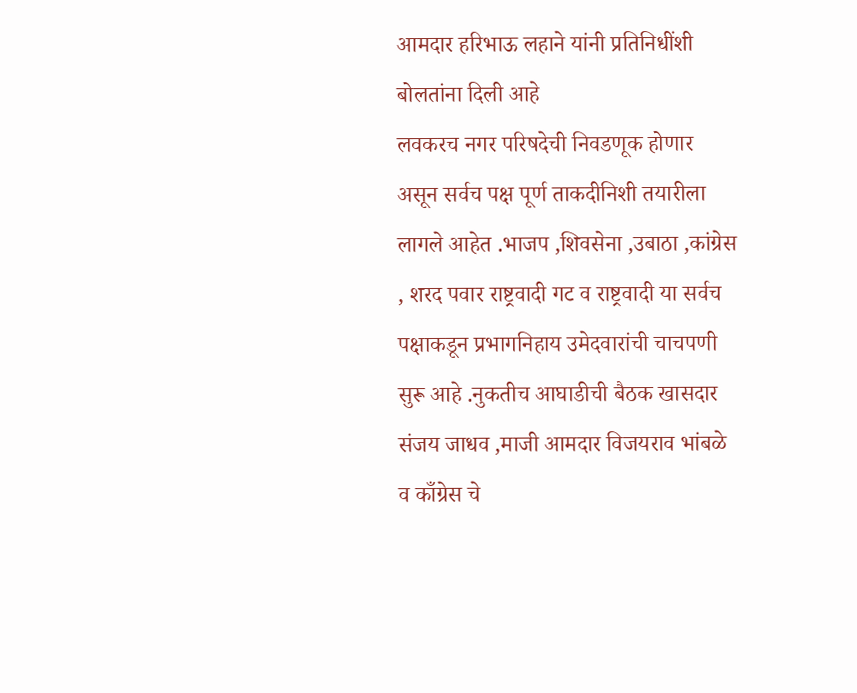आमदार हरिभाऊ लहाने यांनी प्रतिनिधींशी बोलतांना दिली आहे
लवकरच नगर परिषदेची निवडणूक होणार असून सर्वच पक्ष पूर्ण ताकदीनिशी तयारीला लागले आहेत .भाजप ,शिवसेना ,उबाठा ,कांग्रेस , शरद पवार राष्ट्रवादी गट व राष्ट्रवादी या सर्वच पक्षाकडून प्रभागनिहाय उमेदवारांची चाचपणी सुरू आहे .नुकतीच आघाडीची बैठक खासदार संजय जाधव ,माजी आमदार विजयराव भांबळे व काँग्रेस चे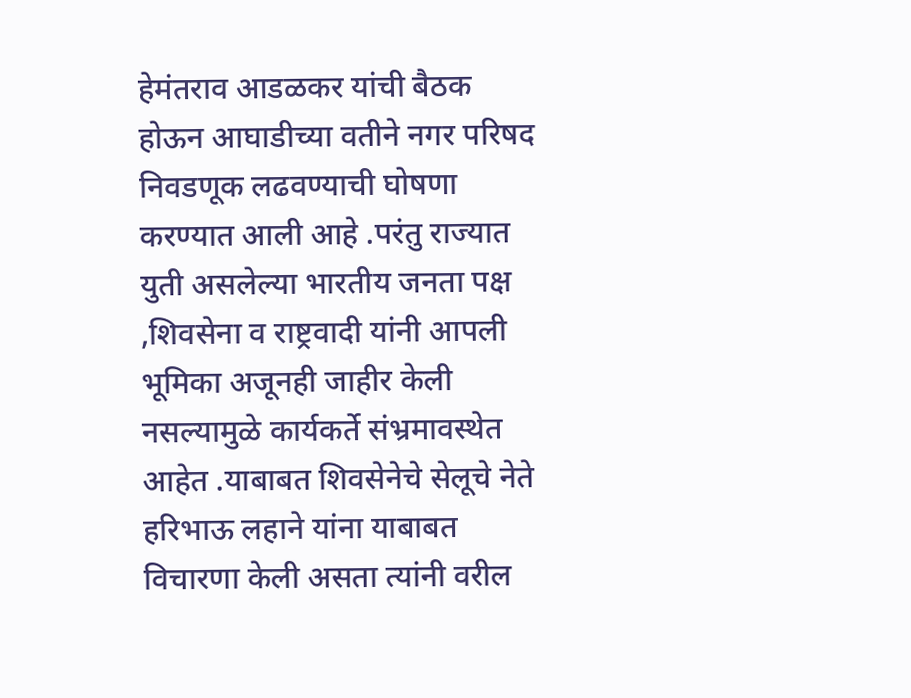हेमंतराव आडळकर यांची बैठक होऊन आघाडीच्या वतीने नगर परिषद निवडणूक लढवण्याची घोषणा करण्यात आली आहे .परंतु राज्यात युती असलेल्या भारतीय जनता पक्ष ,शिवसेना व राष्ट्रवादी यांनी आपली भूमिका अजूनही जाहीर केली नसल्यामुळे कार्यकर्ते संभ्रमावस्थेत आहेत .याबाबत शिवसेनेचे सेलूचे नेते हरिभाऊ लहाने यांना याबाबत विचारणा केली असता त्यांनी वरील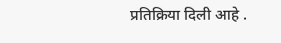प्रतिक्रिया दिली आहे .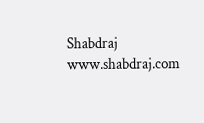Shabdraj www.shabdraj.com